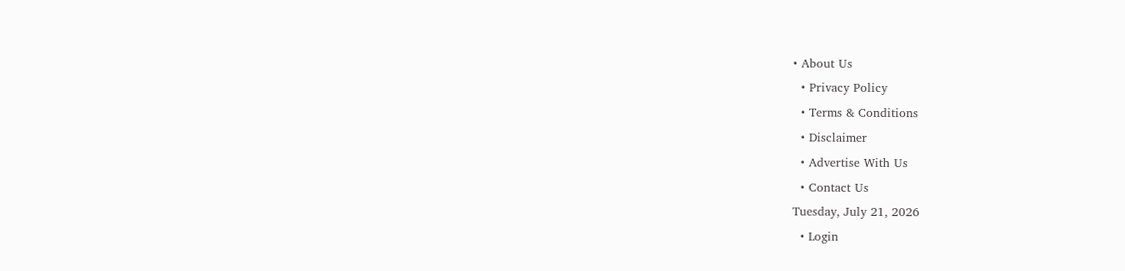• About Us
  • Privacy Policy
  • Terms & Conditions
  • Disclaimer
  • Advertise With Us
  • Contact Us
Tuesday, July 21, 2026
  • Login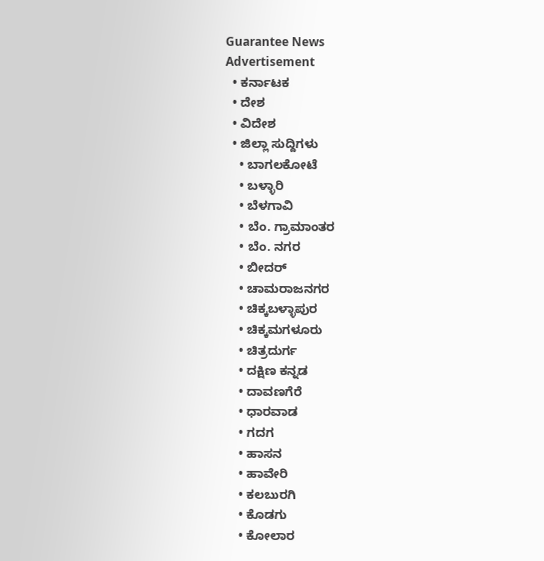Guarantee News
Advertisement
  • ಕರ್ನಾಟಕ
  • ದೇಶ
  • ವಿದೇಶ
  • ಜಿಲ್ಲಾ ಸುದ್ದಿಗಳು
    • ಬಾಗಲಕೋಟೆ
    • ಬಳ್ಳಾರಿ
    • ಬೆಳಗಾವಿ
    • ಬೆಂ. ಗ್ರಾಮಾಂತರ
    • ಬೆಂ. ನಗರ
    • ಬೀದರ್
    • ಚಾಮರಾಜನಗರ
    • ಚಿಕ್ಕಬಳ್ಳಾಪುರ
    • ಚಿಕ್ಕಮಗಳೂರು
    • ಚಿತ್ರದುರ್ಗ
    • ದಕ್ಷಿಣ ಕನ್ನಡ
    • ದಾವಣಗೆರೆ
    • ಧಾರವಾಡ
    • ಗದಗ
    • ಹಾಸನ
    • ಹಾವೇರಿ
    • ಕಲಬುರಗಿ
    • ಕೊಡಗು
    • ಕೋಲಾರ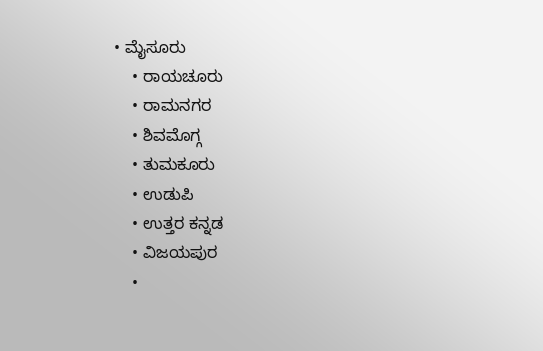• ಮೈಸೂರು
    • ರಾಯಚೂರು
    • ರಾಮನಗರ
    • ಶಿವಮೊಗ್ಗ
    • ತುಮಕೂರು
    • ಉಡುಪಿ
    • ಉತ್ತರ ಕನ್ನಡ
    • ವಿಜಯಪುರ
    •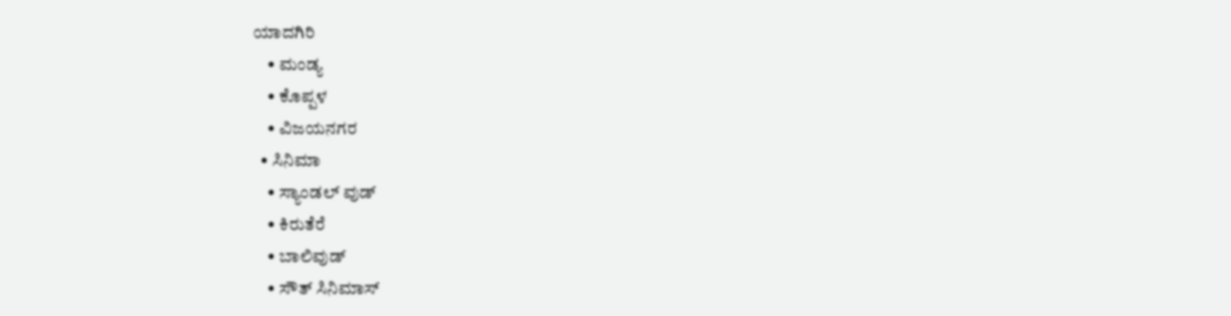ಯಾದಗಿರಿ
    • ಮಂಡ್ಯ
    • ಕೊಪ್ಪಳ
    • ವಿಜಯನಗರ
  • ಸಿನಿಮಾ
    • ಸ್ಯಾಂಡಲ್ ವುಡ್
    • ಕಿರುತೆರೆ
    • ಬಾಲಿವುಡ್
    • ಸೌತ್ ಸಿನಿಮಾಸ್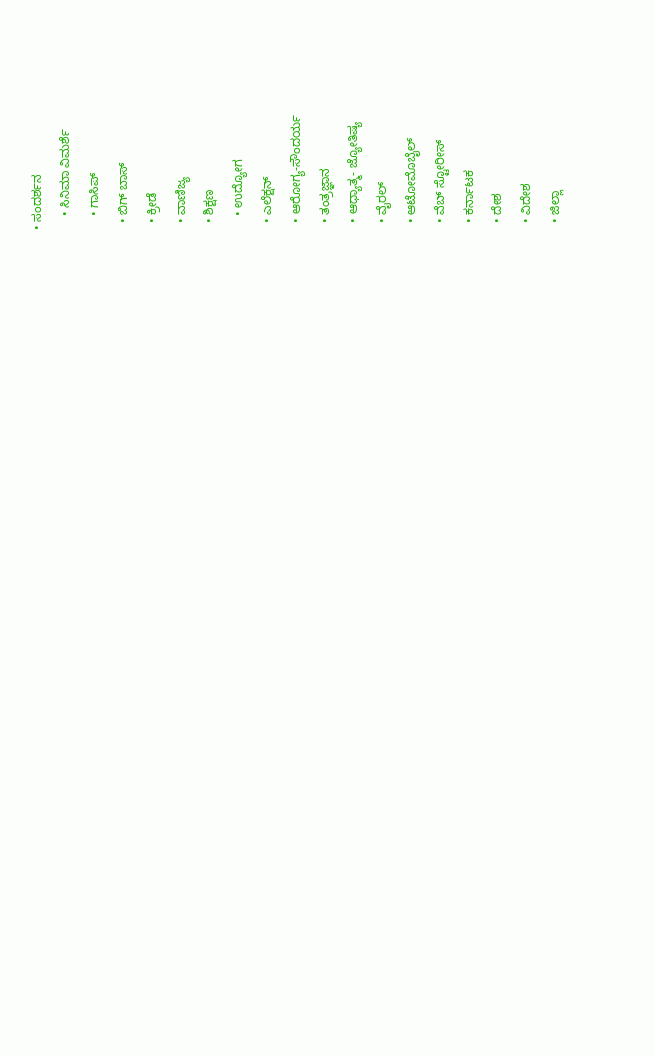• ಸಂದರ್ಶನ
    • ಸಿನಿಮಾ ವಿಮರ್ಶೆ
    • ಗಾಸಿಪ್
  • ಬಿಗ್ ಬಾಸ್
  • ಕ್ರೀಡೆ
  • ವಾಣಿಜ್ಯ
  • ಶಿಕ್ಷಣ
    • ಉದ್ಯೋಗ
  • ಎಲೆಕ್ಷನ್
  • ಆರೋಗ್ಯ-ಸೌಂದರ್ಯ
  • ತಂತ್ರಜ್ಞಾನ
  • ಆಧ್ಯಾತ್ಮ- ಜ್ಯೋತಿಷ್ಯ
  • ವೈರಲ್
  • ಆಟೋಮೊಬೈಲ್
  • ವೆಬ್ ಸ್ಟೋರೀಸ್
  • ಕರ್ನಾಟಕ
  • ದೇಶ
  • ವಿದೇಶ
  • ಜಿಲ್ಲಾ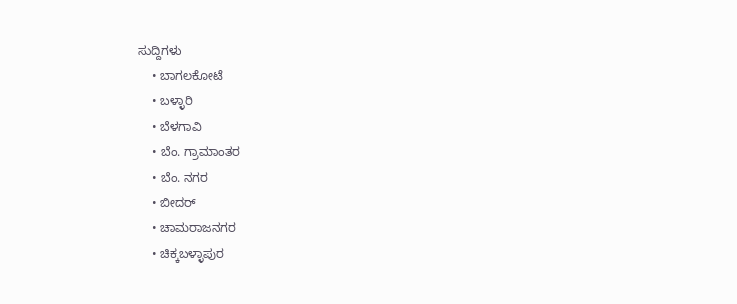ಸುದ್ದಿಗಳು
    • ಬಾಗಲಕೋಟೆ
    • ಬಳ್ಳಾರಿ
    • ಬೆಳಗಾವಿ
    • ಬೆಂ. ಗ್ರಾಮಾಂತರ
    • ಬೆಂ. ನಗರ
    • ಬೀದರ್
    • ಚಾಮರಾಜನಗರ
    • ಚಿಕ್ಕಬಳ್ಳಾಪುರ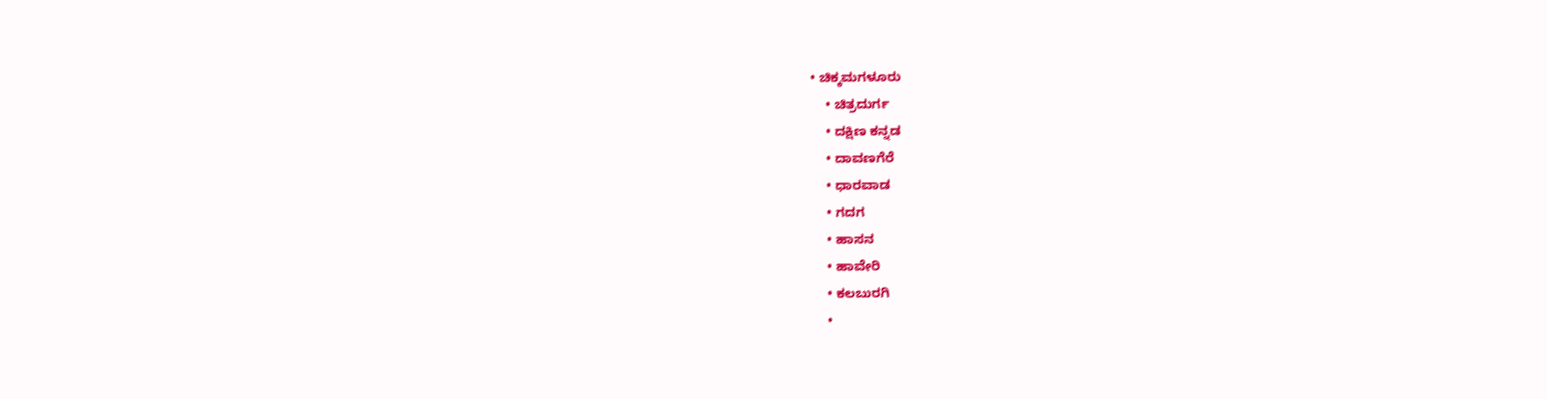• ಚಿಕ್ಕಮಗಳೂರು
    • ಚಿತ್ರದುರ್ಗ
    • ದಕ್ಷಿಣ ಕನ್ನಡ
    • ದಾವಣಗೆರೆ
    • ಧಾರವಾಡ
    • ಗದಗ
    • ಹಾಸನ
    • ಹಾವೇರಿ
    • ಕಲಬುರಗಿ
    •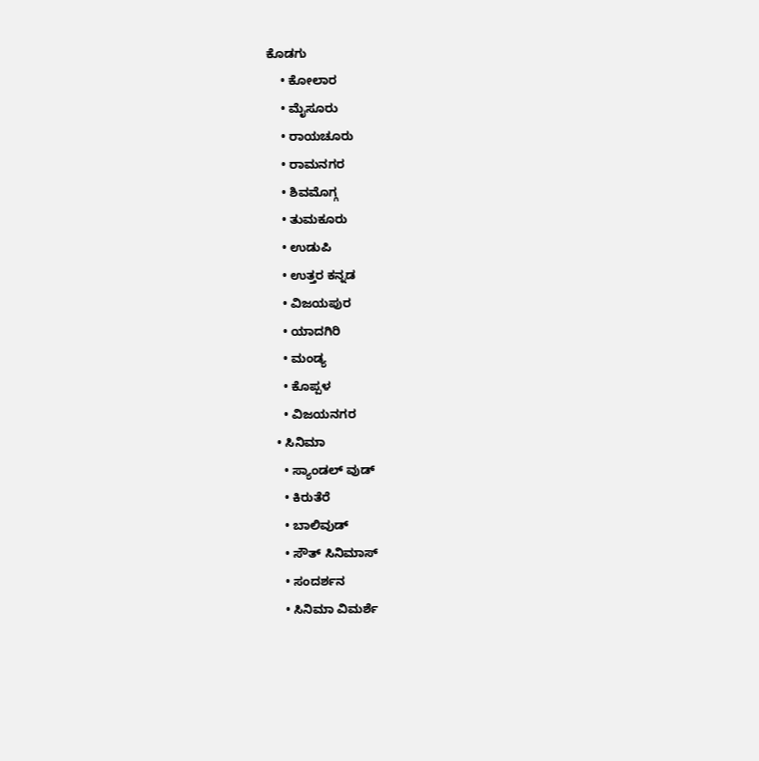ಕೊಡಗು
    • ಕೋಲಾರ
    • ಮೈಸೂರು
    • ರಾಯಚೂರು
    • ರಾಮನಗರ
    • ಶಿವಮೊಗ್ಗ
    • ತುಮಕೂರು
    • ಉಡುಪಿ
    • ಉತ್ತರ ಕನ್ನಡ
    • ವಿಜಯಪುರ
    • ಯಾದಗಿರಿ
    • ಮಂಡ್ಯ
    • ಕೊಪ್ಪಳ
    • ವಿಜಯನಗರ
  • ಸಿನಿಮಾ
    • ಸ್ಯಾಂಡಲ್ ವುಡ್
    • ಕಿರುತೆರೆ
    • ಬಾಲಿವುಡ್
    • ಸೌತ್ ಸಿನಿಮಾಸ್
    • ಸಂದರ್ಶನ
    • ಸಿನಿಮಾ ವಿಮರ್ಶೆ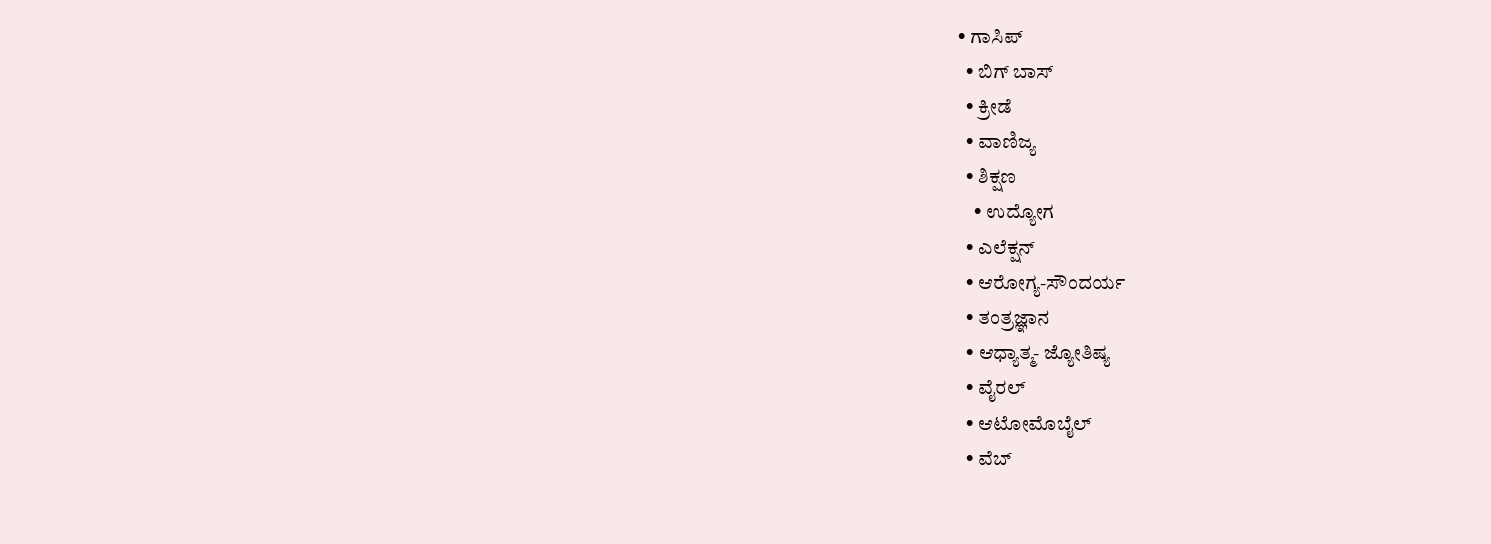• ಗಾಸಿಪ್
  • ಬಿಗ್ ಬಾಸ್
  • ಕ್ರೀಡೆ
  • ವಾಣಿಜ್ಯ
  • ಶಿಕ್ಷಣ
    • ಉದ್ಯೋಗ
  • ಎಲೆಕ್ಷನ್
  • ಆರೋಗ್ಯ-ಸೌಂದರ್ಯ
  • ತಂತ್ರಜ್ಞಾನ
  • ಆಧ್ಯಾತ್ಮ- ಜ್ಯೋತಿಷ್ಯ
  • ವೈರಲ್
  • ಆಟೋಮೊಬೈಲ್
  • ವೆಬ್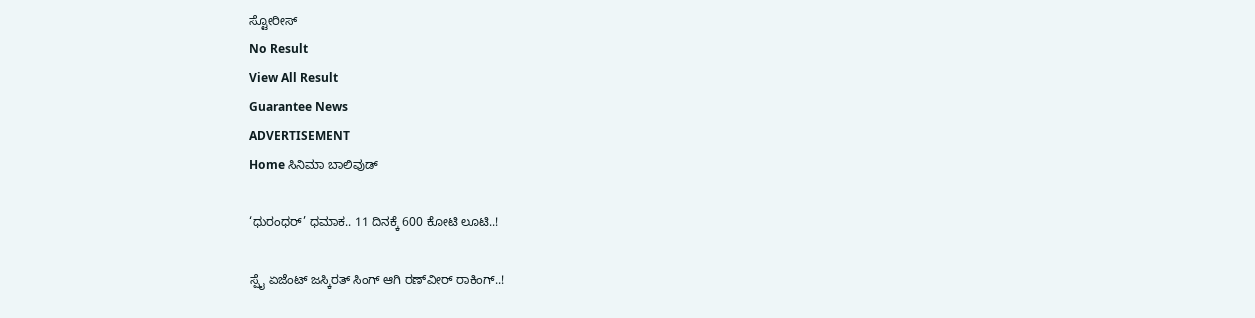ಸ್ಟೋರೀಸ್
No Result
View All Result
Guarantee News
ADVERTISEMENT
Home ಸಿನಿಮಾ ಬಾಲಿವುಡ್

‘ಧುರಂಧರ್’ ಧಮಾಕ.. 11 ದಿನಕ್ಕೆ 600 ಕೋಟಿ ಲೂಟಿ..!

ಸ್ಪೈ ಏಜೆಂಟ್ ಜಸ್ಕಿರತ್ ಸಿಂಗ್ ಆಗಿ ರಣ್‌ವೀರ್ ರಾಕಿಂಗ್..!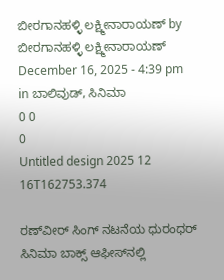ಬೀರಗಾನಹಳ್ಳಿ ಲಕ್ಷ್ಮೀನಾರಾಯಣ್ by ಬೀರಗಾನಹಳ್ಳಿ ಲಕ್ಷ್ಮೀನಾರಾಯಣ್
December 16, 2025 - 4:39 pm
in ಬಾಲಿವುಡ್, ಸಿನಿಮಾ
0 0
0
Untitled design 2025 12 16T162753.374

ರಣ್‌ವೀರ್ ಸಿಂಗ್ ನಟನೆಯ ಧುರಂಧರ್ ಸಿನಿಮಾ ಬಾಕ್ಸ್ ಆಫೀಸ್‌‌ನಲ್ಲಿ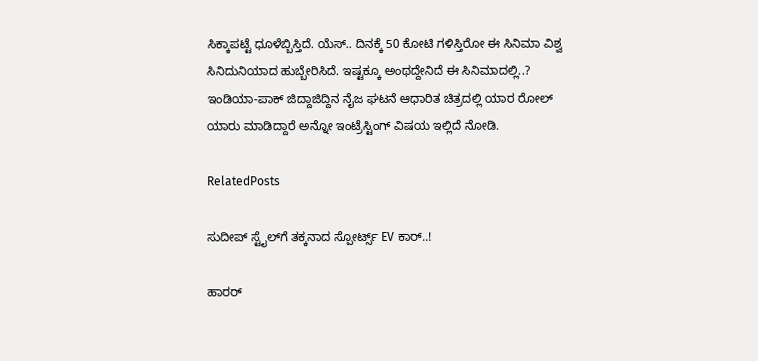ಸಿಕ್ಕಾಪಟ್ಟೆ ಧೂಳೆಬ್ಬಿಸ್ತಿದೆ. ಯೆಸ್.. ದಿನಕ್ಕೆ 50 ಕೋಟಿ ಗಳಿಸ್ತಿರೋ ಈ ಸಿನಿಮಾ ವಿಶ್ವ ಸಿನಿದುನಿಯಾದ ಹುಬ್ಬೇರಿಸಿದೆ. ಇಷ್ಟಕ್ಕೂ ಅಂಥದ್ದೇನಿದೆ ಈ ಸಿನಿಮಾದಲ್ಲಿ..? ಇಂಡಿಯಾ-ಪಾಕ್ ಜಿದ್ದಾಜಿದ್ದಿನ ನೈಜ ಘಟನೆ ಆಧಾರಿತ ಚಿತ್ರದಲ್ಲಿ ಯಾರ ರೋಲ್ ಯಾರು ಮಾಡಿದ್ದಾರೆ ಅನ್ನೋ ಇಂಟ್ರೆಸ್ಟಿಂಗ್‌ ವಿಷಯ ಇಲ್ಲಿದೆ ನೋಡಿ.

RelatedPosts

ಸುದೀಪ್ ಸ್ಟೈಲ್‌ಗೆ ತಕ್ಕನಾದ ಸ್ಪೋರ್ಟ್ಸ್‌‌ EV ಕಾರ್..!

ಹಾರರ್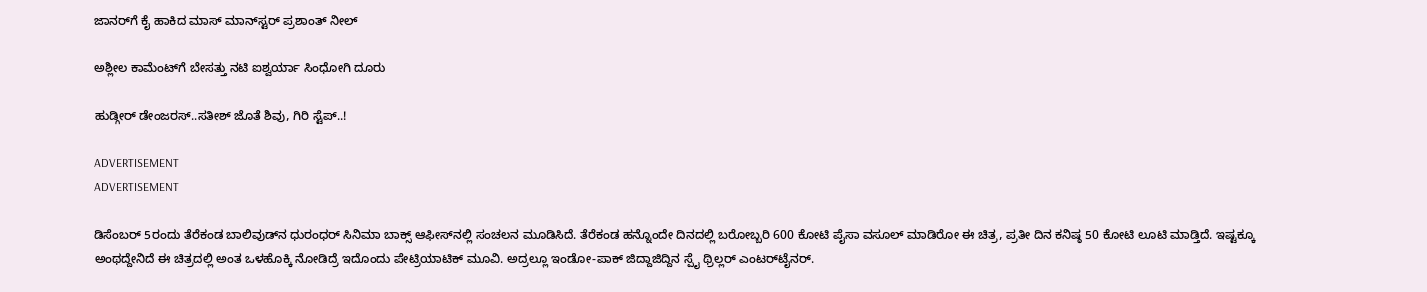ಜಾನರ್‌ಗೆ ಕೈ ಹಾಕಿದ ಮಾಸ್ ಮಾನ್‌ಸ್ಟರ್ ಪ್ರಶಾಂತ್ ನೀಲ್

ಅಶ್ಲೀಲ ಕಾಮೆಂಟ್‌ಗೆ ಬೇಸತ್ತು ನಟಿ ಐಶ್ವರ್ಯಾ ಸಿಂಧೋಗಿ ದೂರು

ಹುಡ್ಗೀರ್ ಡೇಂಜರಸ್..ಸತೀಶ್ ಜೊತೆ ಶಿವು, ಗಿರಿ ಸ್ಟೆಪ್..!

ADVERTISEMENT
ADVERTISEMENT

ಡಿಸೆಂಬರ್ 5ರಂದು ತೆರೆಕಂಡ ಬಾಲಿವುಡ್‌ನ ಧುರಂಧರ್ ಸಿನಿಮಾ ಬಾಕ್ಸ್ ಆಫೀಸ್‌‌ನಲ್ಲಿ ಸಂಚಲನ ಮೂಡಿಸಿದೆ. ತೆರೆಕಂಡ ಹನ್ನೊಂದೇ ದಿನದಲ್ಲಿ ಬರೋಬ್ಬರಿ 600 ಕೋಟಿ ಪೈಸಾ ವಸೂಲ್ ಮಾಡಿರೋ ಈ ಚಿತ್ರ, ಪ್ರತೀ ದಿನ ಕನಿಷ್ಠ 50 ಕೋಟಿ ಲೂಟಿ ಮಾಡ್ತಿದೆ. ಇಷ್ಟಕ್ಕೂ ಅಂಥದ್ದೇನಿದೆ ಈ ಚಿತ್ರದಲ್ಲಿ ಅಂತ ಒಳಹೊಕ್ಕಿ ನೋಡಿದ್ರೆ ಇದೊಂದು ಪೇಟ್ರಿಯಾಟಿಕ್ ಮೂವಿ. ಅದ್ರಲ್ಲೂ ಇಂಡೋ-ಪಾಕ್ ಜಿದ್ದಾಜಿದ್ದಿನ ಸ್ಪೈ ಥ್ರಿಲ್ಲರ್ ಎಂಟರ್‌ಟೈನರ್.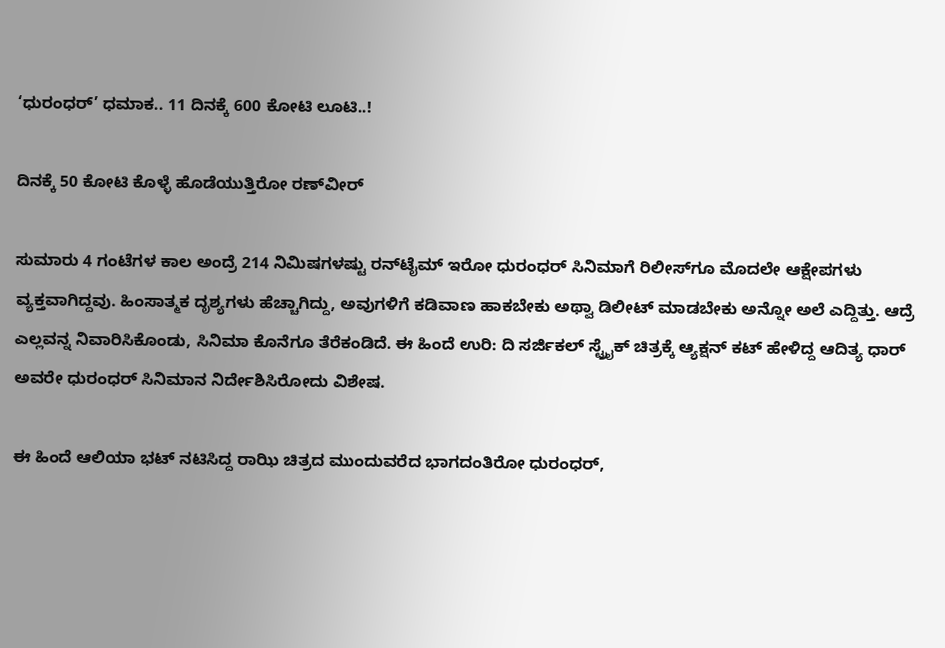‘ಧುರಂಧರ್’ ಧಮಾಕ.. 11 ದಿನಕ್ಕೆ 600 ಕೋಟಿ ಲೂಟಿ..!

ದಿನಕ್ಕೆ 50 ಕೋಟಿ ಕೊಳ್ಳೆ ಹೊಡೆಯುತ್ತಿರೋ ರಣ್‌ವೀರ್

ಸುಮಾರು 4 ಗಂಟೆಗಳ ಕಾಲ ಅಂದ್ರೆ 214 ನಿಮಿಷಗಳಷ್ಟು ರನ್‌ಟೈಮ್ ಇರೋ ಧುರಂಧರ್ ಸಿನಿಮಾಗೆ ರಿಲೀಸ್‌ಗೂ ಮೊದಲೇ ಆಕ್ಷೇಪಗಳು ವ್ಯಕ್ತವಾಗಿದ್ದವು. ಹಿಂಸಾತ್ಮಕ ದೃಶ್ಯಗಳು ಹೆಚ್ಚಾಗಿದ್ದು, ಅವುಗಳಿಗೆ ಕಡಿವಾಣ ಹಾಕಬೇಕು ಅಥ್ವಾ ಡಿಲೀಟ್ ಮಾಡಬೇಕು ಅನ್ನೋ ಅಲೆ ಎದ್ದಿತ್ತು. ಆದ್ರೆ ಎಲ್ಲವನ್ನ ನಿವಾರಿಸಿಕೊಂಡು, ಸಿನಿಮಾ ಕೊನೆಗೂ ತೆರೆಕಂಡಿದೆ. ಈ ಹಿಂದೆ ಉರಿ: ದಿ ಸರ್ಜಿಕಲ್ ಸ್ಟ್ರೈಕ್ ಚಿತ್ರಕ್ಕೆ ಆ್ಯಕ್ಷನ್ ಕಟ್ ಹೇಳಿದ್ದ ಆದಿತ್ಯ ಧಾರ್ ಅವರೇ ಧುರಂಧರ್‌ ಸಿನಿಮಾನ ನಿರ್ದೇಶಿಸಿರೋದು ವಿಶೇಷ.

ಈ ಹಿಂದೆ ಆಲಿಯಾ ಭಟ್ ನಟಿಸಿದ್ದ ರಾಝಿ ಚಿತ್ರದ ಮುಂದುವರೆದ ಭಾಗದಂತಿರೋ ಧುರಂಧರ್‌,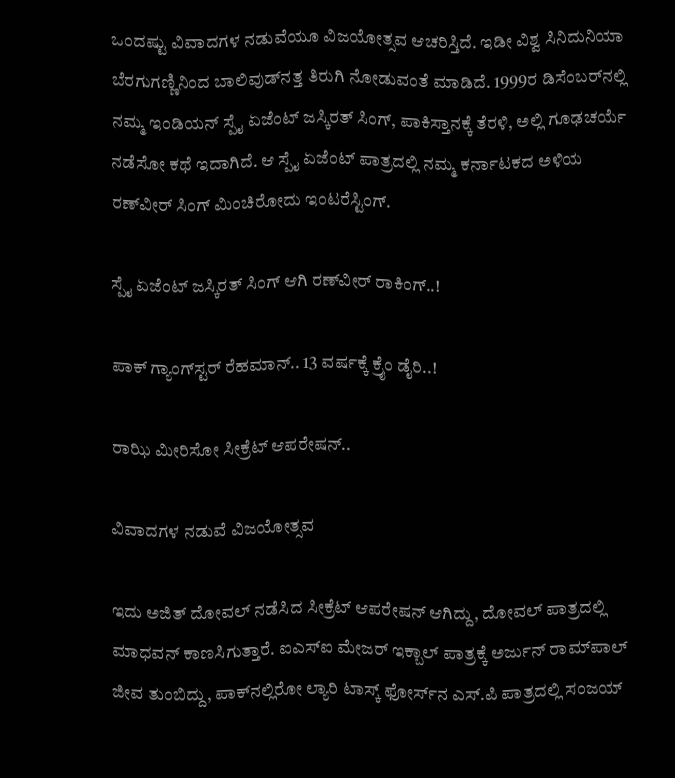ಒಂದಷ್ಟು ವಿವಾದಗಳ ನಡುವೆಯೂ ವಿಜಯೋತ್ಸವ ಆಚರಿಸ್ತಿದೆ. ಇಡೀ ವಿಶ್ವ ಸಿನಿದುನಿಯಾ ಬೆರಗುಗಣ್ಣಿನಿಂದ ಬಾಲಿವುಡ್‌‌ನತ್ತ ತಿರುಗಿ ನೋಡುವಂತೆ ಮಾಡಿದೆ. 1999ರ ಡಿಸೆಂಬರ್‌‌ನಲ್ಲಿ ನಮ್ಮ ಇಂಡಿಯನ್ ಸ್ಪೈ ಏಜೆಂಟ್ ಜಸ್ಕಿರತ್ ಸಿಂಗ್, ಪಾಕಿಸ್ತಾನಕ್ಕೆ ತೆರಳಿ, ಅಲ್ಲಿ ಗೂಢಚರ್ಯೆ ನಡೆಸೋ ಕಥೆ ಇದಾಗಿದೆ. ಆ ಸ್ಪೈ ಏಜೆಂಟ್ ಪಾತ್ರದಲ್ಲಿ ನಮ್ಮ ಕರ್ನಾಟಕದ ಅಳಿಯ ರಣ್‌ವೀರ್ ಸಿಂಗ್ ಮಿಂಚಿರೋದು ಇಂಟರೆಸ್ಟಿಂಗ್.

ಸ್ಪೈ ಏಜೆಂಟ್ ಜಸ್ಕಿರತ್ ಸಿಂಗ್ ಆಗಿ ರಣ್‌ವೀರ್ ರಾಕಿಂಗ್..!

ಪಾಕ್ ಗ್ಯಾಂಗ್‌ಸ್ಟರ್ ರೆಹಮಾನ್.. 13 ವರ್ಷಕ್ಕೆ ಕ್ರೈಂ ಡೈರಿ..!

ರಾಝಿ ಮೀರಿಸೋ ಸೀಕ್ರೆಟ್ ಆಪರೇಷನ್..

ವಿವಾದಗಳ ನಡುವೆ ವಿಜಯೋತ್ಸವ

ಇದು ಅಜಿತ್ ದೋವಲ್ ನಡೆಸಿದ ಸೀಕ್ರೆಟ್ ಆಪರೇಷನ್ ಆಗಿದ್ದು, ದೋವಲ್ ಪಾತ್ರದಲ್ಲಿ ಮಾಧವನ್ ಕಾಣಸಿಗುತ್ತಾರೆ. ಐಎಸ್‌ಐ ಮೇಜರ್ ಇಕ್ಬಾಲ್ ಪಾತ್ರಕ್ಕೆ ಅರ್ಜುನ್ ರಾಮ್‌ಪಾಲ್ ಜೀವ ತುಂಬಿದ್ದು, ಪಾಕ್‌‌ನಲ್ಲಿರೋ ಲ್ಯಾರಿ ಟಾಸ್ಕ್ ಫೋರ್ಸ್‌ನ ಎಸ್‌‌.ಪಿ ಪಾತ್ರದಲ್ಲಿ ಸಂಜಯ್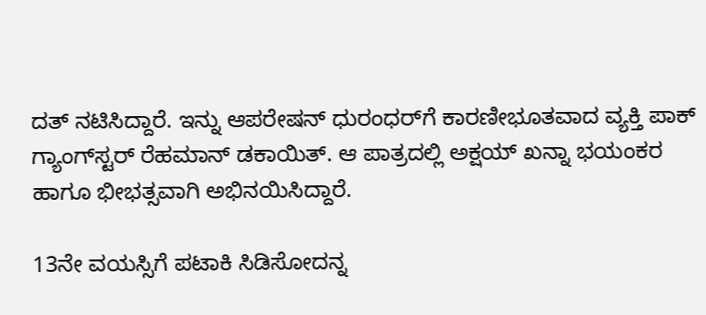ದತ್ ನಟಿಸಿದ್ದಾರೆ. ಇನ್ನು ಆಪರೇಷನ್ ಧುರಂಧರ್‌‌ಗೆ ಕಾರಣೀಭೂತವಾದ ವ್ಯಕ್ತಿ ಪಾಕ್‌‌ ಗ್ಯಾಂಗ್‌ಸ್ಟರ್ ರೆಹಮಾನ್ ಡಕಾಯಿತ್. ಆ ಪಾತ್ರದಲ್ಲಿ ಅಕ್ಷಯ್ ಖನ್ನಾ ಭಯಂಕರ ಹಾಗೂ ಭೀಭತ್ಸವಾಗಿ ಅಭಿನಯಿಸಿದ್ದಾರೆ.

13ನೇ ವಯಸ್ಸಿಗೆ ಪಟಾಕಿ ಸಿಡಿಸೋದನ್ನ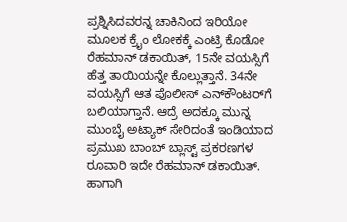ಪ್ರಶ್ನಿಸಿದವರನ್ನ ಚಾಕಿನಿಂದ ಇರಿಯೋ ಮೂಲಕ ಕ್ರೈಂ ಲೋಕಕ್ಕೆ ಎಂಟ್ರಿ ಕೊಡೋ ರೆಹಮಾನ್ ಡಕಾಯಿತ್, 15ನೇ ವಯಸ್ಸಿಗೆ ಹೆತ್ತ ತಾಯಿಯನ್ನೇ ಕೊಲ್ಲುತ್ತಾನೆ. 34ನೇ ವಯಸ್ಸಿಗೆ ಆತ ಪೊಲೀಸ್ ಎನ್‌ಕೌಂಟರ್‌ಗೆ ಬಲಿಯಾಗ್ತಾನೆ. ಆದ್ರೆ ಅದಕ್ಕೂ ಮುನ್ನ ಮುಂಬೈ ಅಟ್ಯಾಕ್ ಸೇರಿದಂತೆ ಇಂಡಿಯಾದ ಪ್ರಮುಖ ಬಾಂಬ್ ಬ್ಲಾಸ್ಟ್ ಪ್ರಕರಣಗಳ ರೂವಾರಿ ಇದೇ ರೆಹಮಾನ್ ಡಕಾಯಿತ್. ಹಾಗಾಗಿ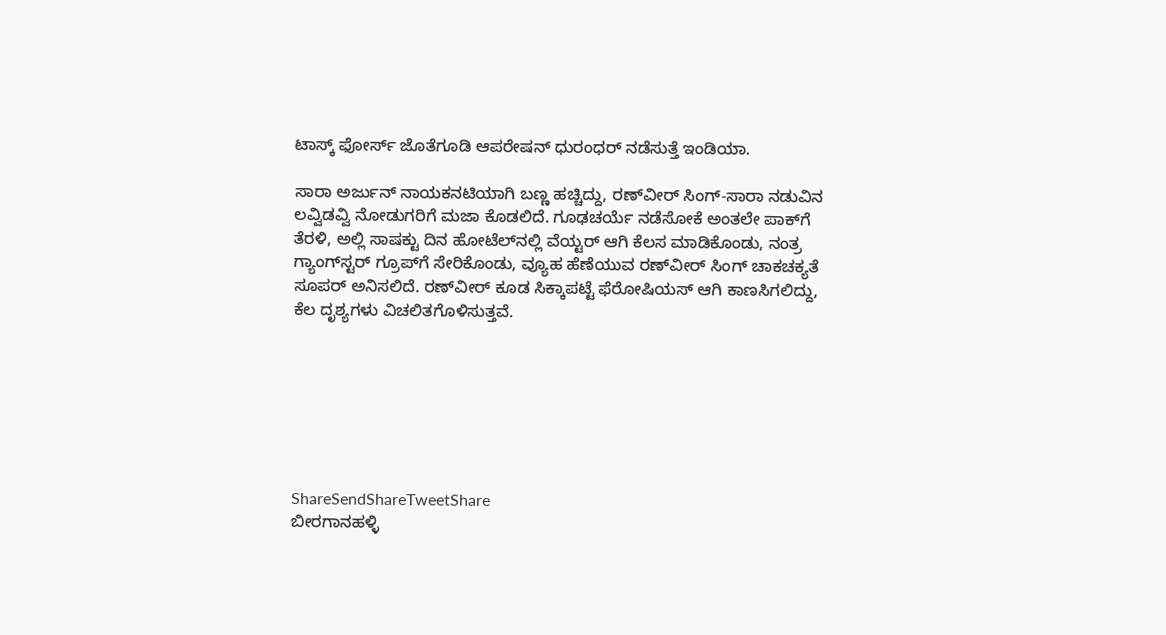ಟಾಸ್ಕ್ ಫೋರ್ಸ್‌ ಜೊತೆಗೂಡಿ ಆಪರೇಷನ್ ಧುರಂಧರ್ ನಡೆಸುತ್ತೆ ಇಂಡಿಯಾ.

ಸಾರಾ ಅರ್ಜುನ್ ನಾಯಕನಟಿಯಾಗಿ ಬಣ್ಣ ಹಚ್ಚಿದ್ದು, ರಣ್‌ವೀರ್ ಸಿಂಗ್-ಸಾರಾ ನಡುವಿನ ಲವ್ವಿಡವ್ವಿ ನೋಡುಗರಿಗೆ ಮಜಾ ಕೊಡಲಿದೆ. ಗೂಢಚರ್ಯೆ ನಡೆಸೋಕೆ ಅಂತಲೇ ಪಾಕ್‌ಗೆ ತೆರಳಿ, ಅಲ್ಲಿ ಸಾಷಕ್ಟು ದಿನ ಹೋಟೆಲ್‌‌ನಲ್ಲಿ ವೆಯ್ಟರ್ ಆಗಿ ಕೆಲಸ ಮಾಡಿಕೊಂಡು, ನಂತ್ರ ಗ್ಯಾಂಗ್‌ಸ್ಟರ್ ಗ್ರೂಪ್‌ಗೆ ಸೇರಿಕೊಂಡು, ವ್ಯೂಹ ಹೆಣೆಯುವ ರಣ್‌ವೀರ್ ಸಿಂಗ್ ಚಾಕಚಕ್ಯತೆ ಸೂಪರ್ ಅನಿಸಲಿದೆ. ರಣ್‌ವೀರ್ ಕೂಡ ಸಿಕ್ಕಾಪಟ್ಟೆ ಫೆರೋಷಿಯಸ್ ಆಗಿ ಕಾಣಸಿಗಲಿದ್ದು, ಕೆಲ ದೃಶ್ಯಗಳು ವಿಚಲಿತಗೊಳಿಸುತ್ತವೆ.







ShareSendShareTweetShare
ಬೀರಗಾನಹಳ್ಳಿ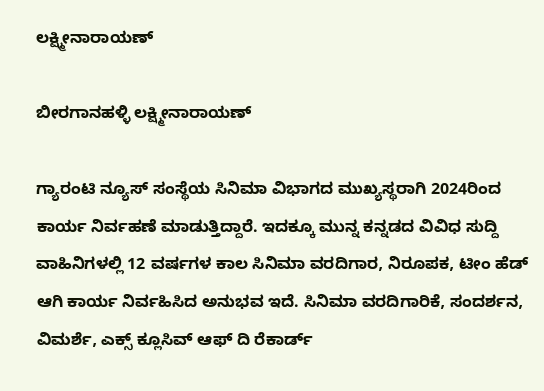ಲಕ್ಷ್ಮೀನಾರಾಯಣ್

ಬೀರಗಾನಹಳ್ಳಿ ಲಕ್ಷ್ಮೀನಾರಾಯಣ್

ಗ್ಯಾರಂಟಿ ನ್ಯೂಸ್ ಸಂಸ್ಥೆಯ ಸಿನಿಮಾ ವಿಭಾಗದ ಮುಖ್ಯಸ್ಥರಾಗಿ 2024ರಿಂದ ಕಾರ್ಯ ನಿರ್ವಹಣೆ ಮಾಡುತ್ತಿದ್ದಾರೆ. ಇದಕ್ಕೂ ಮುನ್ನ ಕನ್ನಡದ ವಿವಿಧ ಸುದ್ದಿ ವಾಹಿನಿಗಳಲ್ಲಿ 12 ವರ್ಷಗಳ ಕಾಲ ಸಿನಿಮಾ ವರದಿಗಾರ, ನಿರೂಪಕ, ಟೀಂ ಹೆಡ್ ಆಗಿ ಕಾರ್ಯ ನಿರ್ವಹಿಸಿದ ಅನುಭವ ಇದೆ. ಸಿನಿಮಾ ವರದಿಗಾರಿಕೆ, ಸಂದರ್ಶನ, ವಿಮರ್ಶೆ, ಎಕ್ಸ್ ಕ್ಲೂಸಿವ್ ಆಫ್ ದಿ ರೆಕಾರ್ಡ್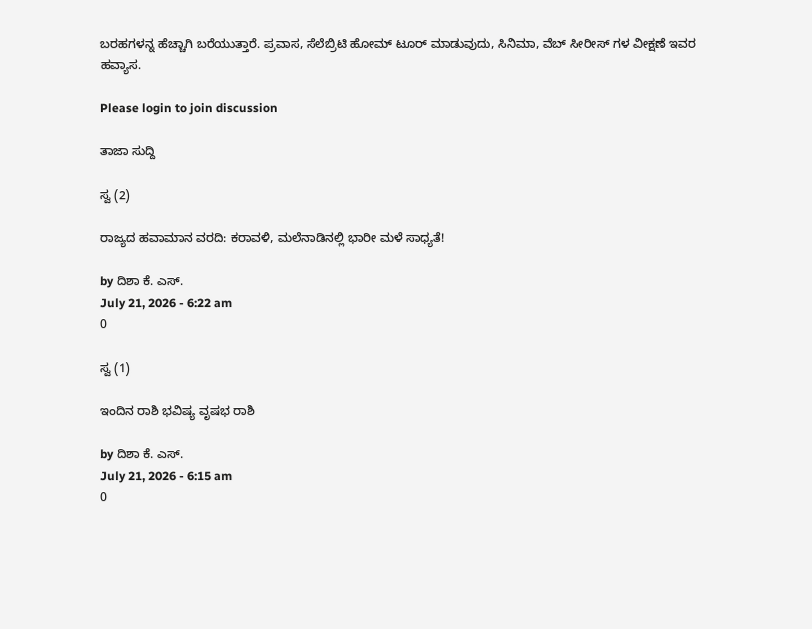ಬರಹಗಳನ್ನ ಹೆಚ್ಚಾಗಿ ಬರೆಯುತ್ತಾರೆ. ಪ್ರವಾಸ, ಸೆಲೆಬ್ರಿಟಿ ಹೋಮ್ ಟೂರ್ ಮಾಡುವುದು, ಸಿನಿಮಾ, ವೆಬ್ ಸೀರೀಸ್ ಗಳ ವೀಕ್ಷಣೆ ಇವರ ಹವ್ಯಾಸ.

Please login to join discussion

ತಾಜಾ ಸುದ್ದಿ

ಸ್ವ (2)

ರಾಜ್ಯದ ಹವಾಮಾನ ವರದಿ: ಕರಾವಳಿ, ಮಲೆನಾಡಿನಲ್ಲಿ ಭಾರೀ ಮಳೆ ಸಾಧ್ಯತೆ!

by ದಿಶಾ ಕೆ. ಎಸ್.
July 21, 2026 - 6:22 am
0

ಸ್ವ (1)

ಇಂದಿನ ರಾಶಿ ಭವಿಷ್ಯ ವೃಷಭ ರಾಶಿ

by ದಿಶಾ ಕೆ. ಎಸ್.
July 21, 2026 - 6:15 am
0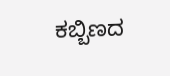ಕಬ್ಬಿಣದ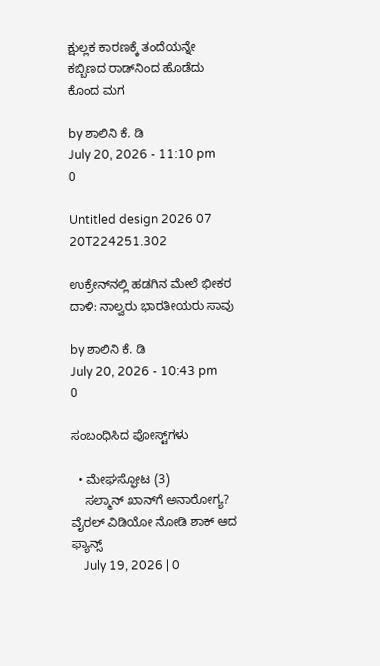ಕ್ಷುಲ್ಲಕ ಕಾರಣಕ್ಕೆ ತಂದೆಯನ್ನೇ ಕಬ್ಬಿಣದ ರಾಡ್‌ನಿಂದ ಹೊಡೆದು ಕೊಂದ ಮಗ

by ಶಾಲಿನಿ ಕೆ. ಡಿ
July 20, 2026 - 11:10 pm
0

Untitled design 2026 07 20T224251.302

ಉಕ್ರೇನ್‌ನಲ್ಲಿ ಹಡಗಿನ ಮೇಲೆ ಭೀಕರ ದಾಳಿ: ನಾಲ್ವರು ಭಾರತೀಯರು ಸಾವು

by ಶಾಲಿನಿ ಕೆ. ಡಿ
July 20, 2026 - 10:43 pm
0

ಸಂಬಂಧಿಸಿದ ಪೋಸ್ಟ್‌ಗಳು

  • ಮೇಘಸ್ಫೋಟ (3)
    ಸಲ್ಮಾನ್ ಖಾನ್‌ಗೆ ಅನಾರೋಗ್ಯ? ವೈರಲ್ ವಿಡಿಯೋ ನೋಡಿ ಶಾಕ್ ಆದ ಫ್ಯಾನ್ಸ್
    July 19, 2026 | 0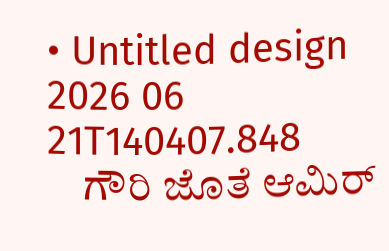• Untitled design 2026 06 21T140407.848
    ಗೌರಿ ಜೊತೆ ಆಮಿರ್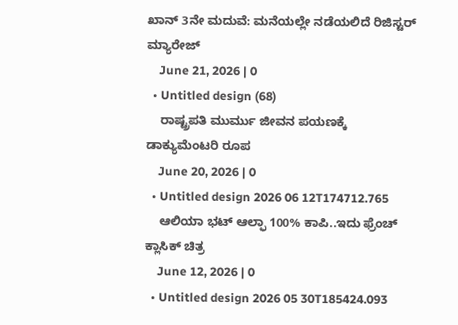ಖಾನ್ 3ನೇ ಮದುವೆ: ಮನೆಯಲ್ಲೇ ನಡೆಯಲಿದೆ ರಿಜಿಸ್ಟರ್ ಮ್ಯಾರೇಜ್
    June 21, 2026 | 0
  • Untitled design (68)
    ರಾಷ್ಟ್ರಪತಿ ಮುರ್ಮು ಜೀವನ ಪಯಣಕ್ಕೆ ಡಾಕ್ಯುಮೆಂಟರಿ ರೂಪ
    June 20, 2026 | 0
  • Untitled design 2026 06 12T174712.765
    ಆಲಿಯಾ ಭಟ್ ಆಲ್ಫಾ 100% ಕಾಪಿ..ಇದು ಫ್ರೆಂಚ್ ಕ್ಲಾಸಿಕ್ ಚಿತ್ರ
    June 12, 2026 | 0
  • Untitled design 2026 05 30T185424.093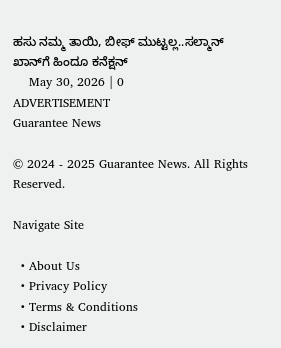ಹಸು ನಮ್ಮ ತಾಯಿ, ಬೀಫ್ ಮುಟ್ಟಲ್ಲ..ಸಲ್ಮಾನ್ ಖಾನ್‌ಗೆ ಹಿಂದೂ ಕನೆಕ್ಷನ್
    May 30, 2026 | 0
ADVERTISEMENT
Guarantee News

© 2024 - 2025 Guarantee News. All Rights Reserved.

Navigate Site

  • About Us
  • Privacy Policy
  • Terms & Conditions
  • Disclaimer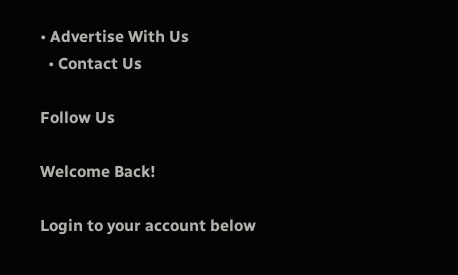• Advertise With Us
  • Contact Us

Follow Us

Welcome Back!

Login to your account below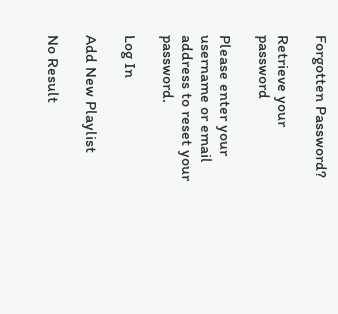Forgotten Password?

Retrieve your password

Please enter your username or email address to reset your password.

Log In

Add New Playlist

No Result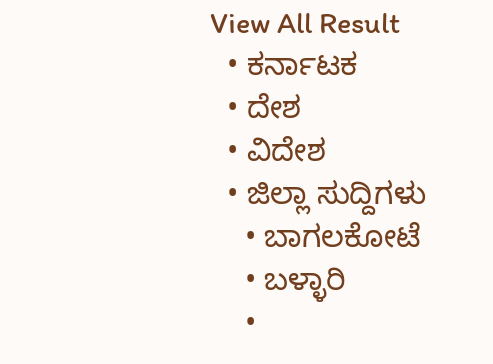View All Result
  • ಕರ್ನಾಟಕ
  • ದೇಶ
  • ವಿದೇಶ
  • ಜಿಲ್ಲಾ ಸುದ್ದಿಗಳು
    • ಬಾಗಲಕೋಟೆ
    • ಬಳ್ಳಾರಿ
    •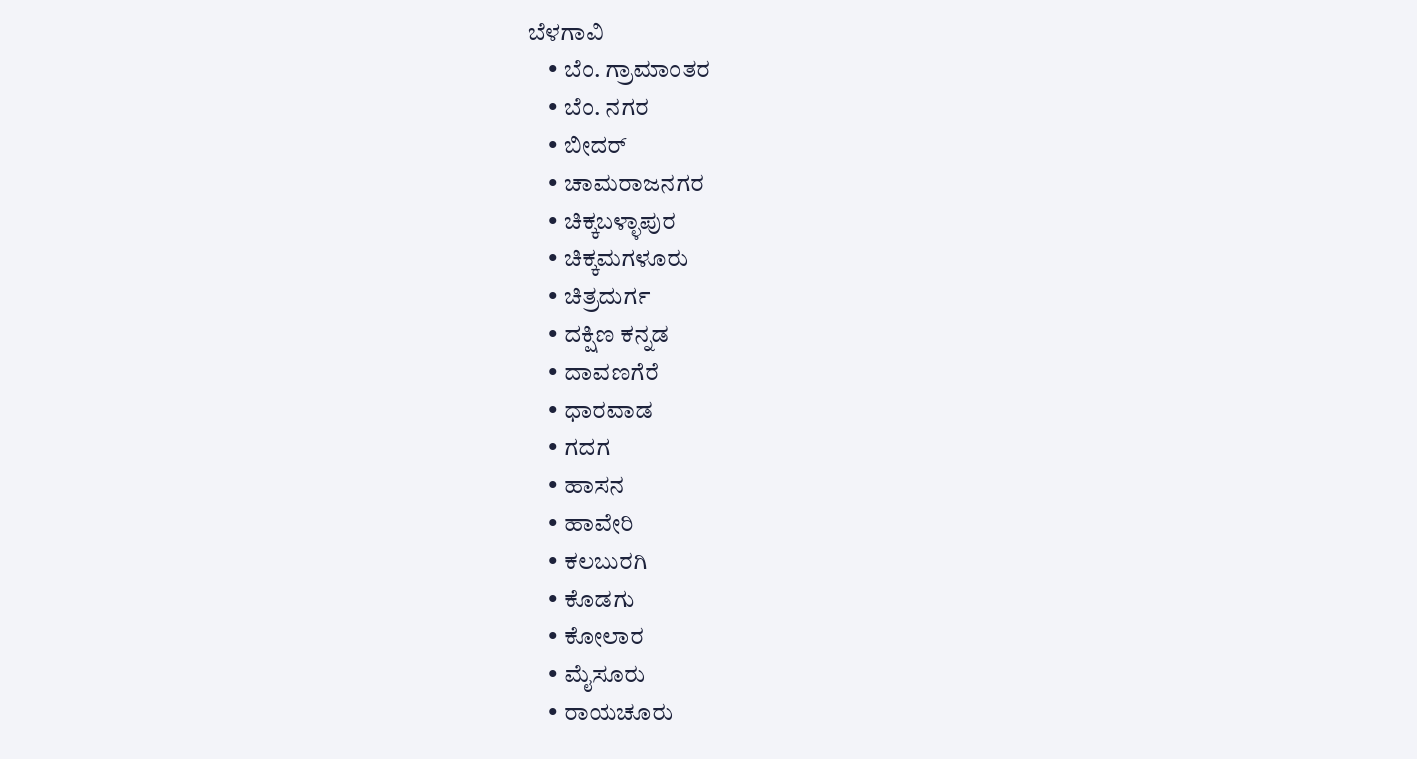ಬೆಳಗಾವಿ
    • ಬೆಂ. ಗ್ರಾಮಾಂತರ
    • ಬೆಂ. ನಗರ
    • ಬೀದರ್
    • ಚಾಮರಾಜನಗರ
    • ಚಿಕ್ಕಬಳ್ಳಾಪುರ
    • ಚಿಕ್ಕಮಗಳೂರು
    • ಚಿತ್ರದುರ್ಗ
    • ದಕ್ಷಿಣ ಕನ್ನಡ
    • ದಾವಣಗೆರೆ
    • ಧಾರವಾಡ
    • ಗದಗ
    • ಹಾಸನ
    • ಹಾವೇರಿ
    • ಕಲಬುರಗಿ
    • ಕೊಡಗು
    • ಕೋಲಾರ
    • ಮೈಸೂರು
    • ರಾಯಚೂರು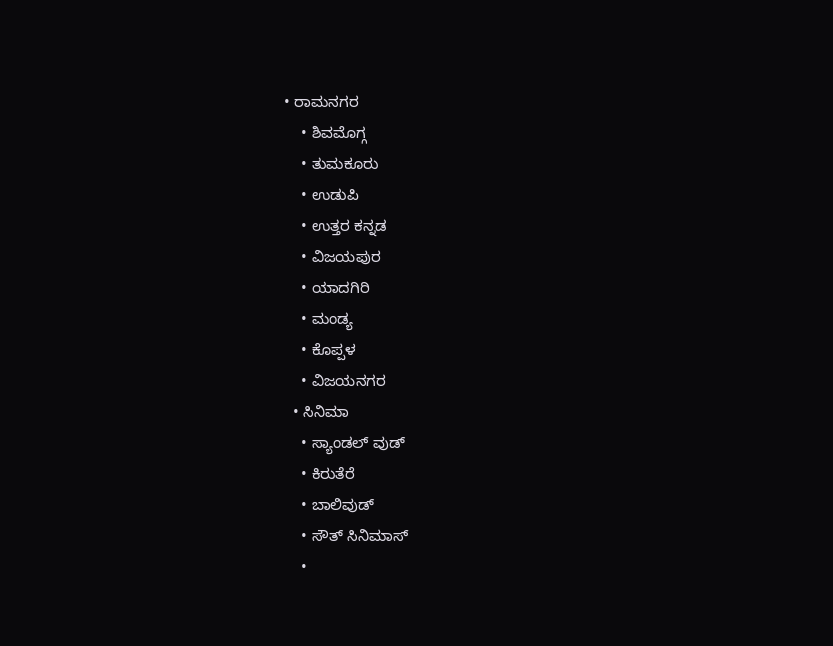• ರಾಮನಗರ
    • ಶಿವಮೊಗ್ಗ
    • ತುಮಕೂರು
    • ಉಡುಪಿ
    • ಉತ್ತರ ಕನ್ನಡ
    • ವಿಜಯಪುರ
    • ಯಾದಗಿರಿ
    • ಮಂಡ್ಯ
    • ಕೊಪ್ಪಳ
    • ವಿಜಯನಗರ
  • ಸಿನಿಮಾ
    • ಸ್ಯಾಂಡಲ್ ವುಡ್
    • ಕಿರುತೆರೆ
    • ಬಾಲಿವುಡ್
    • ಸೌತ್ ಸಿನಿಮಾಸ್
    •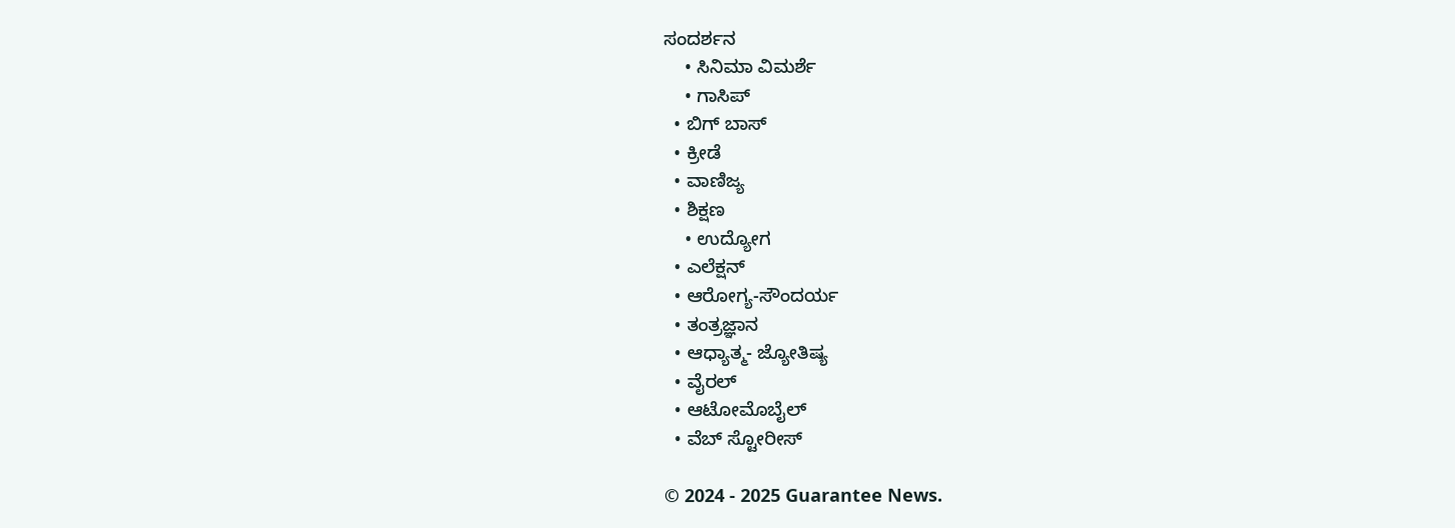ಸಂದರ್ಶನ
    • ಸಿನಿಮಾ ವಿಮರ್ಶೆ
    • ಗಾಸಿಪ್
  • ಬಿಗ್ ಬಾಸ್
  • ಕ್ರೀಡೆ
  • ವಾಣಿಜ್ಯ
  • ಶಿಕ್ಷಣ
    • ಉದ್ಯೋಗ
  • ಎಲೆಕ್ಷನ್
  • ಆರೋಗ್ಯ-ಸೌಂದರ್ಯ
  • ತಂತ್ರಜ್ಞಾನ
  • ಆಧ್ಯಾತ್ಮ- ಜ್ಯೋತಿಷ್ಯ
  • ವೈರಲ್
  • ಆಟೋಮೊಬೈಲ್
  • ವೆಬ್ ಸ್ಟೋರೀಸ್

© 2024 - 2025 Guarantee News.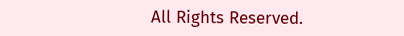All Rights Reserved.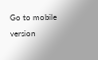Go to mobile version